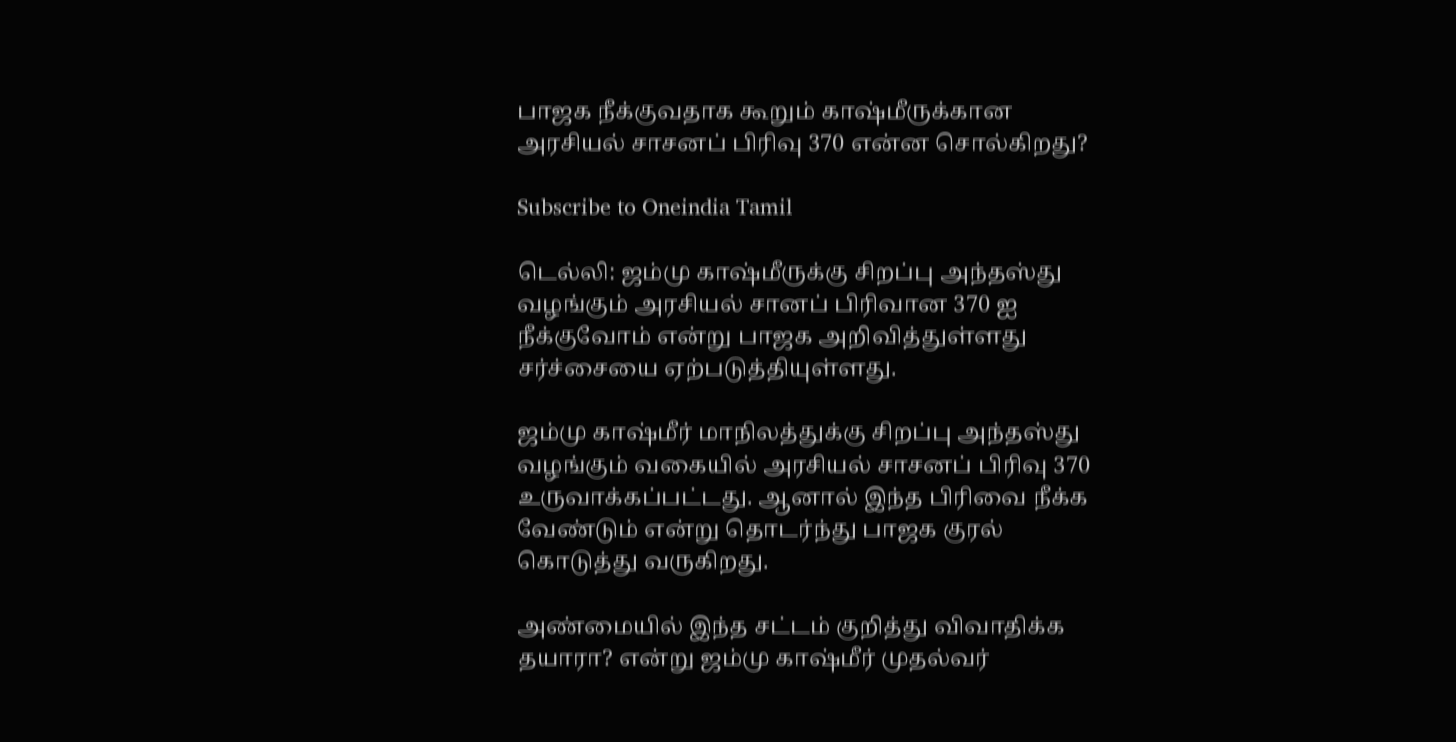பாஜக நீக்குவதாக கூறும் காஷ்மீருக்கான அரசியல் சாசனப் பிரிவு 370 என்ன சொல்கிறது?

Subscribe to Oneindia Tamil

டெல்லி: ஜம்மு காஷ்மீருக்கு சிறப்பு அந்தஸ்து வழங்கும் அரசியல் சானப் பிரிவான 370 ஐ நீக்குவோம் என்று பாஜக அறிவித்துள்ளது சர்ச்சையை ஏற்படுத்தியுள்ளது.

ஜம்மு காஷ்மீர் மாநிலத்துக்கு சிறப்பு அந்தஸ்து வழங்கும் வகையில் அரசியல் சாசனப் பிரிவு 370 உருவாக்கப்பட்டது. ஆனால் இந்த பிரிவை நீக்க வேண்டும் என்று தொடர்ந்து பாஜக குரல் கொடுத்து வருகிறது.

அண்மையில் இந்த சட்டம் குறித்து விவாதிக்க தயாரா? என்று ஜம்மு காஷ்மீர் முதல்வர்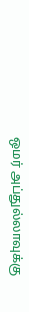ஒமர் அப்துல்லாவுக்கு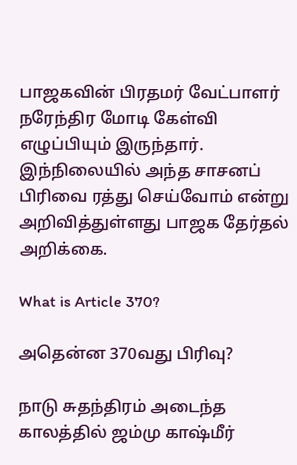பாஜகவின் பிரதமர் வேட்பாளர் நரேந்திர மோடி கேள்வி எழுப்பியும் இருந்தார். இந்நிலையில் அந்த சாசனப் பிரிவை ரத்து செய்வோம் என்று அறிவித்துள்ளது பாஜக தேர்தல் அறிக்கை.

What is Article 370?

அதென்ன 370வது பிரிவு?

நாடு சுதந்திரம் அடைந்த காலத்தில் ஜம்மு காஷ்மீர்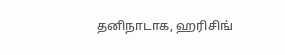தனிநாடாக, ஹரிசிங்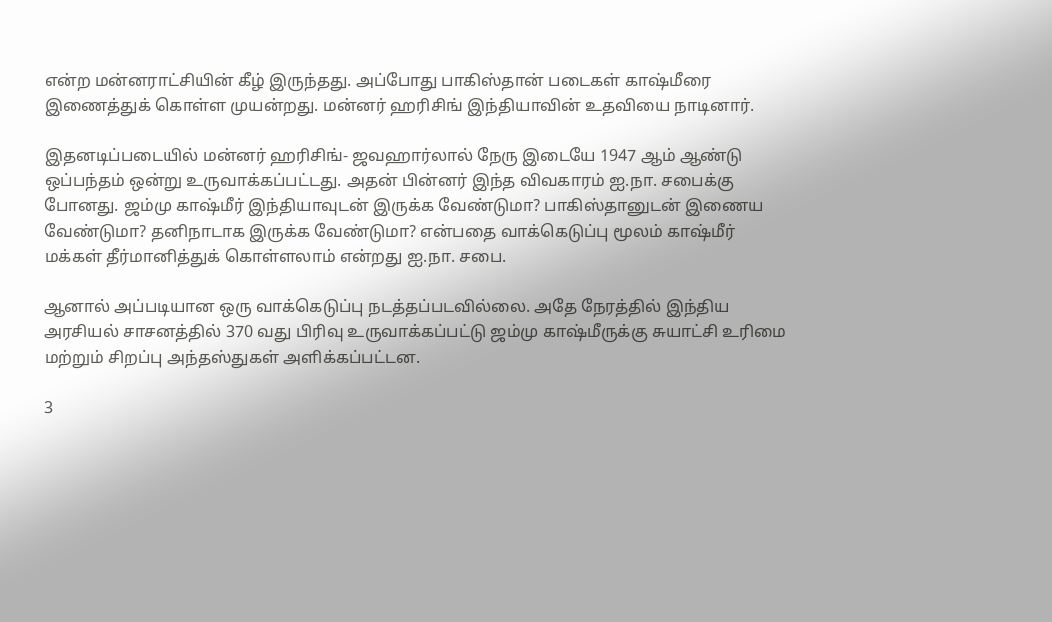என்ற மன்னராட்சியின் கீழ் இருந்தது. அப்போது பாகிஸ்தான் படைகள் காஷ்மீரை இணைத்துக் கொள்ள முயன்றது. மன்னர் ஹரிசிங் இந்தியாவின் உதவியை நாடினார்.

இதனடிப்படையில் மன்னர் ஹரிசிங்- ஜவஹார்லால் நேரு இடையே 1947 ஆம் ஆண்டு ஒப்பந்தம் ஒன்று உருவாக்கப்பட்டது. அதன் பின்னர் இந்த விவகாரம் ஐ.நா. சபைக்கு போனது. ஜம்மு காஷ்மீர் இந்தியாவுடன் இருக்க வேண்டுமா? பாகிஸ்தானுடன் இணைய வேண்டுமா? தனிநாடாக இருக்க வேண்டுமா? என்பதை வாக்கெடுப்பு மூலம் காஷ்மீர் மக்கள் தீர்மானித்துக் கொள்ளலாம் என்றது ஐ.நா. சபை.

ஆனால் அப்படியான ஒரு வாக்கெடுப்பு நடத்தப்படவில்லை. அதே நேரத்தில் இந்திய அரசியல் சாசனத்தில் 370 வது பிரிவு உருவாக்கப்பட்டு ஜம்மு காஷ்மீருக்கு சுயாட்சி உரிமை மற்றும் சிறப்பு அந்தஸ்துகள் அளிக்கப்பட்டன.

3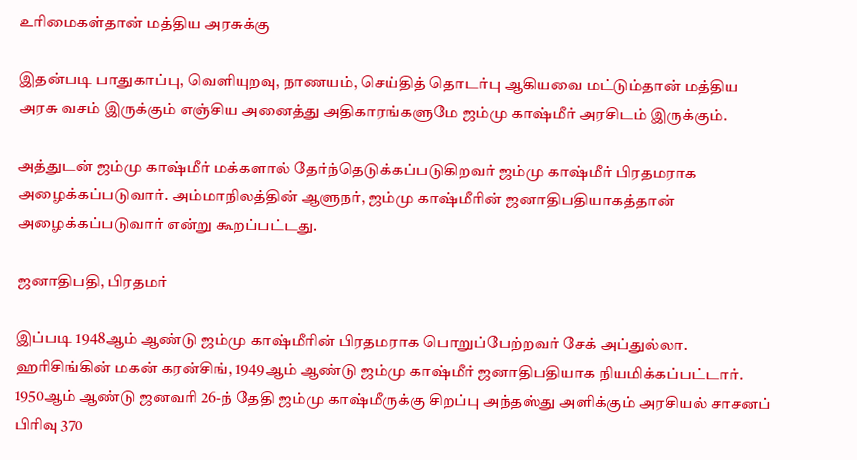உரிமைகள்தான் மத்திய அரசுக்கு

இதன்படி பாதுகாப்பு, வெளியுறவு, நாணயம், செய்தித் தொடர்பு ஆகியவை மட்டும்தான் மத்திய அரசு வசம் இருக்கும் எஞ்சிய அனைத்து அதிகாரங்களுமே ஜம்மு காஷ்மீர் அரசிடம் இருக்கும்.

அத்துடன் ஜம்மு காஷ்மீர் மக்களால் தேர்ந்தெடுக்கப்படுகிறவர் ஜம்மு காஷ்மீர் பிரதமராக அழைக்கப்படுவார். அம்மாநிலத்தின் ஆளுநர், ஜம்மு காஷ்மீரின் ஜனாதிபதியாகத்தான் அழைக்கப்படுவார் என்று கூறப்பட்டது.

ஜனாதிபதி, பிரதமர்

இப்படி 1948ஆம் ஆண்டு ஜம்மு காஷ்மீரின் பிரதமராக பொறுப்பேற்றவர் சேக் அப்துல்லா. ஹரிசிங்கின் மகன் கரன்சிங், 1949ஆம் ஆண்டு ஜம்மு காஷ்மீர் ஜனாதிபதியாக நியமிக்கப்பட்டார். 1950ஆம் ஆண்டு ஜனவரி 26-ந் தேதி ஜம்மு காஷ்மீருக்கு சிறப்பு அந்தஸ்து அளிக்கும் அரசியல் சாசனப் பிரிவு 370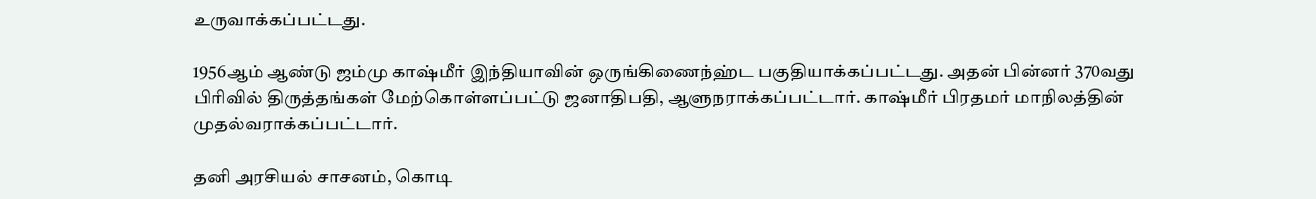உருவாக்கப்பட்டது.

1956ஆம் ஆண்டு ஜம்மு காஷ்மீர் இந்தியாவின் ஒருங்கிணைந்ஹ்ட பகுதியாக்கப்பட்டது. அதன் பின்னர் 370வது பிரிவில் திருத்தங்கள் மேற்கொள்ளப்பட்டு ஜனாதிபதி, ஆளுநராக்கப்பட்டார். காஷ்மீர் பிரதமர் மாநிலத்தின் முதல்வராக்கப்பட்டார்.

தனி அரசியல் சாசனம், கொடி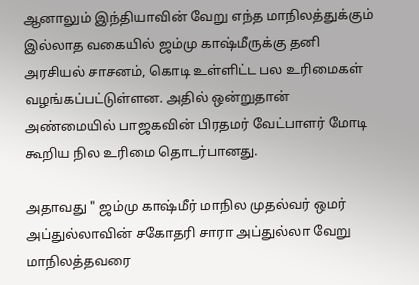ஆனாலும் இந்தியாவின் வேறு எந்த மாநிலத்துக்கும் இல்லாத வகையில் ஜம்மு காஷ்மீருக்கு தனி அரசியல் சாசனம், கொடி உள்ளிட்ட பல உரிமைகள் வழங்கப்பட்டுள்ளன. அதில் ஒன்றுதான் அண்மையில் பாஜகவின் பிரதமர் வேட்பாளர் மோடி கூறிய நில உரிமை தொடர்பானது.

அதாவது " ஜம்மு காஷ்மீர் மாநில முதல்வர் ஒமர் அப்துல்லாவின் சகோதரி சாரா அப்துல்லா வேறு மாநிலத்தவரை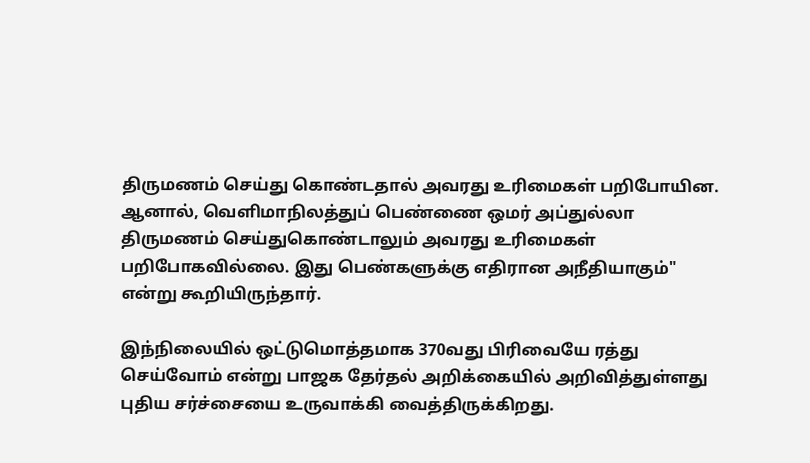திருமணம் செய்து கொண்டதால் அவரது உரிமைகள் பறிபோயின. ஆனால், வெளிமாநிலத்துப் பெண்ணை ஒமர் அப்துல்லா திருமணம் செய்துகொண்டாலும் அவரது உரிமைகள் பறிபோகவில்லை. இது பெண்களுக்கு எதிரான அநீதியாகும்" என்று கூறியிருந்தார்.

இந்நிலையில் ஒட்டுமொத்தமாக 370வது பிரிவையே ரத்து செய்வோம் என்று பாஜக தேர்தல் அறிக்கையில் அறிவித்துள்ளது புதிய சர்ச்சையை உருவாக்கி வைத்திருக்கிறது.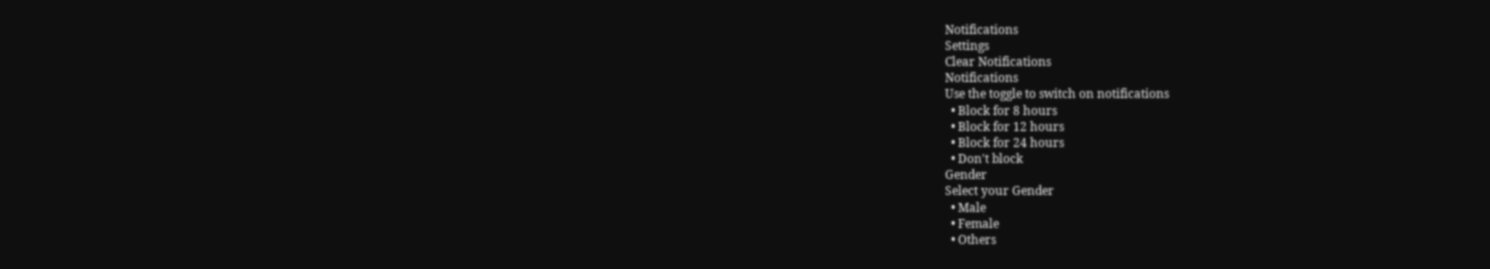Notifications
Settings
Clear Notifications
Notifications
Use the toggle to switch on notifications
  • Block for 8 hours
  • Block for 12 hours
  • Block for 24 hours
  • Don't block
Gender
Select your Gender
  • Male
  • Female
  • Others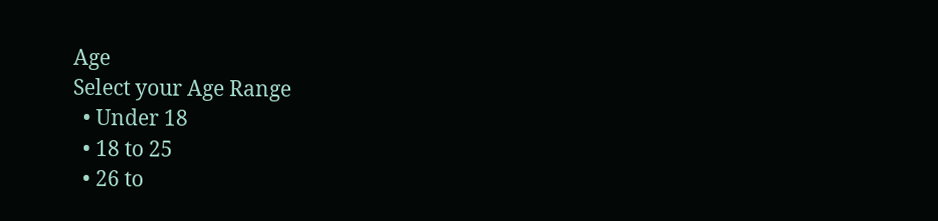Age
Select your Age Range
  • Under 18
  • 18 to 25
  • 26 to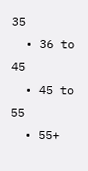35
  • 36 to 45
  • 45 to 55
  • 55+